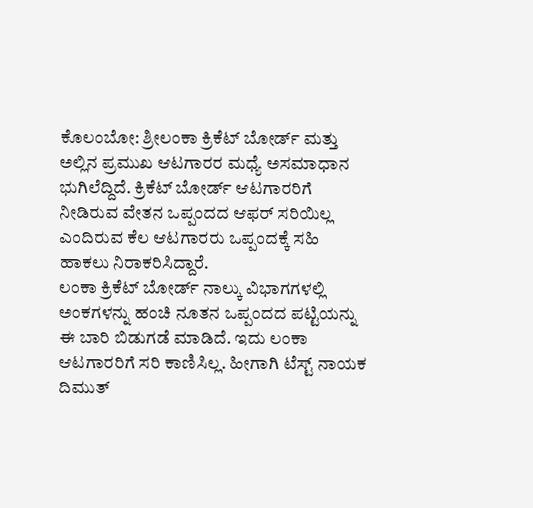ಕೊಲಂಬೋ: ಶ್ರೀಲಂಕಾ ಕ್ರಿಕೆಟ್ ಬೋರ್ಡ್ ಮತ್ತು ಅಲ್ಲಿನ ಪ್ರಮುಖ ಆಟಗಾರರ ಮಧ್ಯೆ ಅಸಮಾಧಾನ ಭುಗಿಲೆದ್ದಿದೆ. ಕ್ರಿಕೆಟ್ ಬೋರ್ಡ್ ಆಟಗಾರರಿಗೆ ನೀಡಿರುವ ವೇತನ ಒಪ್ಪಂದದ ಆಫರ್ ಸರಿಯಿಲ್ಲ ಎಂದಿರುವ ಕೆಲ ಆಟಗಾರರು ಒಪ್ಪಂದಕ್ಕೆ ಸಹಿ ಹಾಕಲು ನಿರಾಕರಿಸಿದ್ದಾರೆ.
ಲಂಕಾ ಕ್ರಿಕೆಟ್ ಬೋರ್ಡ್ ನಾಲ್ಕು ವಿಭಾಗಗಳಲ್ಲಿ ಅಂಕಗಳನ್ನು ಹಂಚಿ ನೂತನ ಒಪ್ಪಂದದ ಪಟ್ಟಿಯನ್ನು ಈ ಬಾರಿ ಬಿಡುಗಡೆ ಮಾಡಿದೆ. ಇದು ಲಂಕಾ ಆಟಗಾರರಿಗೆ ಸರಿ ಕಾಣಿಸಿಲ್ಲ. ಹೀಗಾಗಿ ಟೆಸ್ಟ್ ನಾಯಕ ದಿಮುತ್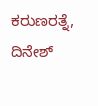ಕರುಣರತ್ನೆ, ದಿನೇಶ್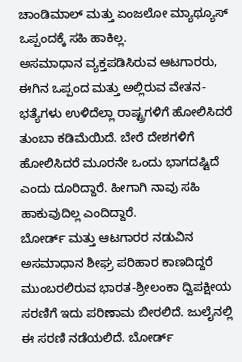ಚಾಂಡಿಮಾಲ್ ಮತ್ತು ಏಂಜಲೋ ಮ್ಯಾಥ್ಯೂಸ್ ಒಪ್ಪಂದಕ್ಕೆ ಸಹಿ ಹಾಕಿಲ್ಲ.
ಅಸಮಾಧಾನ ವ್ಯಕ್ತಪಡಿಸಿರುವ ಆಟಗಾರರು, ಈಗಿನ ಒಪ್ಪಂದ ಮತ್ತು ಅಲ್ಲಿರುವ ವೇತನ-ಭತ್ಯೆಗಳು ಉಳಿದೆಲ್ಲಾ ರಾಷ್ಟ್ರಗಳಿಗೆ ಹೋಲಿಸಿದರೆ ತುಂಬಾ ಕಡಿಮೆಯಿದೆ. ಬೇರೆ ದೇಶಗಳಿಗೆ ಹೋಲಿಸಿದರೆ ಮೂರನೇ ಒಂದು ಭಾಗದಷ್ಟಿದೆ ಎಂದು ದೂರಿದ್ದಾರೆ. ಹೀಗಾಗಿ ನಾವು ಸಹಿ ಹಾಕುವುದಿಲ್ಲ ಎಂದಿದ್ದಾರೆ.
ಬೋರ್ಡ್ ಮತ್ತು ಆಟಗಾರರ ನಡುವಿನ ಅಸಮಾಧಾನ ಶೀಘ್ರ ಪರಿಹಾರ ಕಾಣದಿದ್ದರೆ ಮುಂಬರಲಿರುವ ಭಾರತ-ಶ್ರೀಲಂಕಾ ದ್ವಿಪಕ್ಷೀಯ ಸರಣಿಗೆ ಇದು ಪರಿಣಾಮ ಬೀರಲಿದೆ. ಜುಲೈನಲ್ಲಿ ಈ ಸರಣಿ ನಡೆಯಲಿದೆ. ಬೋರ್ಡ್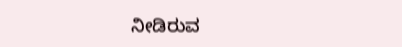ನೀಡಿರುವ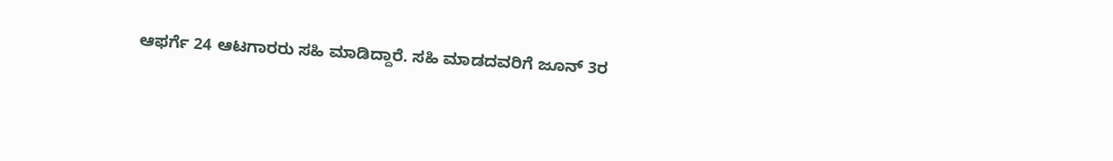ಆಫರ್ಗೆ 24 ಆಟಗಾರರು ಸಹಿ ಮಾಡಿದ್ದಾರೆ. ಸಹಿ ಮಾಡದವರಿಗೆ ಜೂನ್ 3ರ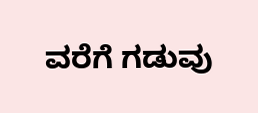ವರೆಗೆ ಗಡುವು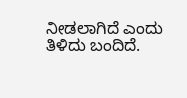ನೀಡಲಾಗಿದೆ ಎಂದು ತಿಳಿದು ಬಂದಿದೆ.